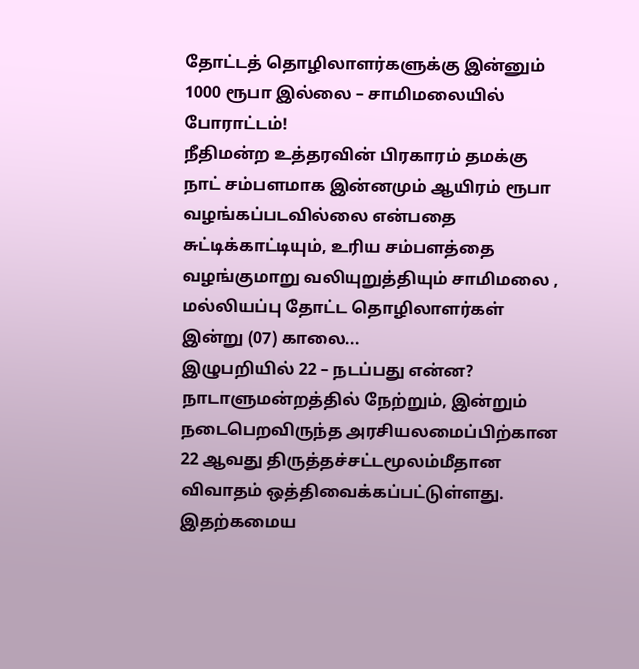தோட்டத் தொழிலாளர்களுக்கு இன்னும் 1000 ரூபா இல்லை – சாமிமலையில் போராட்டம்!
நீதிமன்ற உத்தரவின் பிரகாரம் தமக்கு நாட் சம்பளமாக இன்னமும் ஆயிரம் ரூபா வழங்கப்படவில்லை என்பதை சுட்டிக்காட்டியும், உரிய சம்பளத்தை வழங்குமாறு வலியுறுத்தியும் சாமிமலை , மல்லியப்பு தோட்ட தொழிலாளர்கள் இன்று (07) காலை...
இழுபறியில் 22 – நடப்பது என்ன?
நாடாளுமன்றத்தில் நேற்றும், இன்றும் நடைபெறவிருந்த அரசியலமைப்பிற்கான 22 ஆவது திருத்தச்சட்டமூலம்மீதான விவாதம் ஒத்திவைக்கப்பட்டுள்ளது.
இதற்கமைய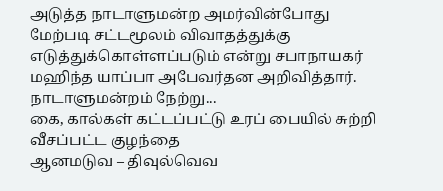அடுத்த நாடாளுமன்ற அமர்வின்போது மேற்படி சட்டமூலம் விவாதத்துக்கு எடுத்துக்கொள்ளப்படும் என்று சபாநாயகர் மஹிந்த யாப்பா அபேவர்தன அறிவித்தார்.
நாடாளுமன்றம் நேற்று...
கை, கால்கள் கட்டப்பட்டு உரப் பையில் சுற்றி வீசப்பட்ட குழந்தை
ஆனமடுவ – திவுல்வெவ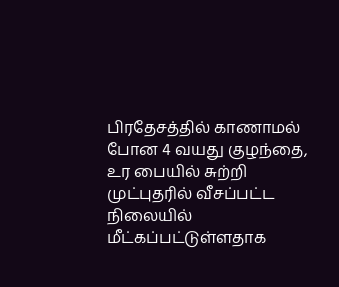பிரதேசத்தில் காணாமல் போன 4 வயது குழந்தை, உர பையில் சுற்றி முட்புதரில் வீசப்பட்ட நிலையில் மீட்கப்பட்டுள்ளதாக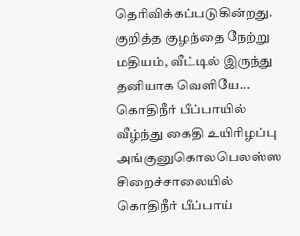தெரிவிக்கப்படுகின்றது.
குறித்த குழந்தை நேற்று மதியம், வீட்டில் இருந்து தனியாக வெளியே...
கொதிநீர் பீப்பாயில் வீழ்ந்து கைதி உயிரிழப்பு
அங்குனுகொலபெலஸ்ஸ சிறைச்சாலையில் கொதிநீர் பீப்பாய்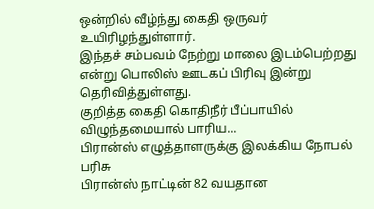ஒன்றில் வீழ்ந்து கைதி ஒருவர் உயிரிழந்துள்ளார்.
இந்தச் சம்பவம் நேற்று மாலை இடம்பெற்றது என்று பொலிஸ் ஊடகப் பிரிவு இன்று தெரிவித்துள்ளது.
குறித்த கைதி கொதிநீர் பீப்பாயில் விழுந்தமையால் பாரிய...
பிரான்ஸ் எழுத்தாளருக்கு இலக்கிய நோபல் பரிசு
பிரான்ஸ் நாட்டின் 82 வயதான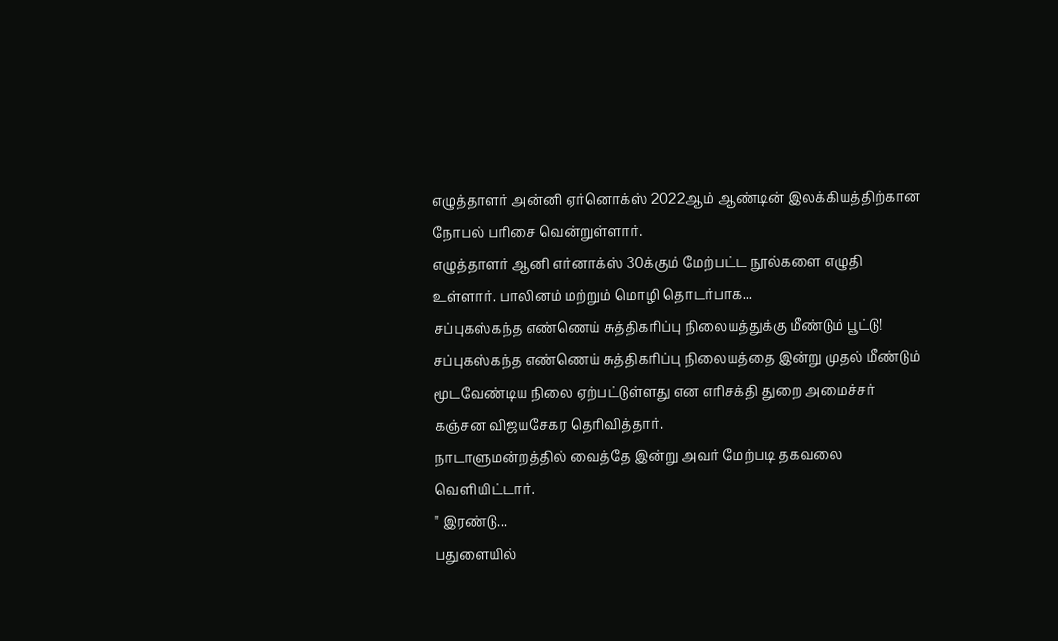எழுத்தாளர் அன்னி ஏர்னொக்ஸ் 2022ஆம் ஆண்டின் இலக்கியத்திற்கான நோபல் பரிசை வென்றுள்ளார்.
எழுத்தாளர் ஆனி எர்னாக்ஸ் 30க்கும் மேற்பட்ட நூல்களை எழுதி உள்ளார். பாலினம் மற்றும் மொழி தொடர்பாக...
சப்புகஸ்கந்த எண்ணெய் சுத்திகரிப்பு நிலையத்துக்கு மீண்டும் பூட்டு!
சப்புகஸ்கந்த எண்ணெய் சுத்திகரிப்பு நிலையத்தை இன்று முதல் மீண்டும் மூடவேண்டிய நிலை ஏற்பட்டுள்ளது என எரிசக்தி துறை அமைச்சர் கஞ்சன விஜயசேகர தெரிவித்தார்.
நாடாளுமன்றத்தில் வைத்தே இன்று அவர் மேற்படி தகவலை வெளியிட்டார்.
" இரண்டு...
பதுளையில்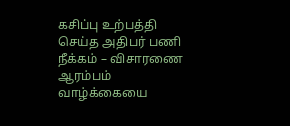கசிப்பு உற்பத்தி செய்த அதிபர் பணி நீக்கம் – விசாரணை ஆரம்பம்
வாழ்க்கையை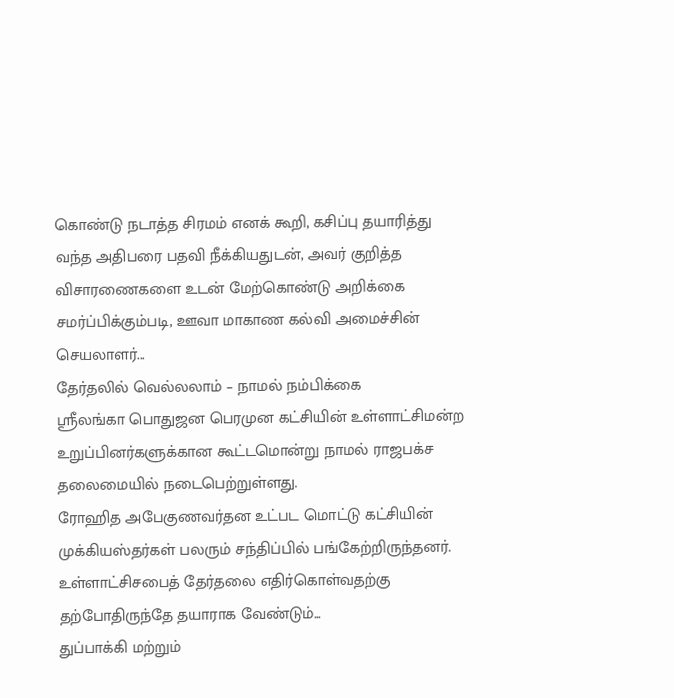கொண்டு நடாத்த சிரமம் எனக் கூறி, கசிப்பு தயாரித்து வந்த அதிபரை பதவி நீக்கியதுடன், அவர் குறித்த விசாரணைகளை உடன் மேற்கொண்டு அறிக்கை சமர்ப்பிக்கும்படி, ஊவா மாகாண கல்வி அமைச்சின் செயலாளர்...
தேர்தலில் வெல்லலாம் – நாமல் நம்பிக்கை
ஶ்ரீலங்கா பொதுஜன பெரமுன கட்சியின் உள்ளாட்சிமன்ற உறுப்பினர்களுக்கான கூட்டமொன்று நாமல் ராஜபக்ச தலைமையில் நடைபெற்றுள்ளது.
ரோஹித அபேகுணவர்தன உட்பட மொட்டு கட்சியின் முக்கியஸ்தர்கள் பலரும் சந்திப்பில் பங்கேற்றிருந்தனர்.
உள்ளாட்சிசபைத் தேர்தலை எதிர்கொள்வதற்கு தற்போதிருந்தே தயாராக வேண்டும்...
துப்பாக்கி மற்றும்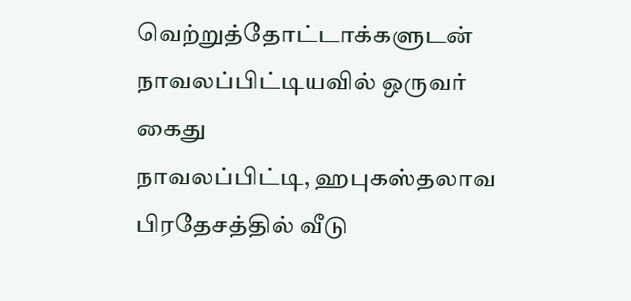வெற்றுத்தோட்டாக்களுடன் நாவலப்பிட்டியவில் ஒருவர் கைது
நாவலப்பிட்டி, ஹபுகஸ்தலாவ பிரதேசத்தில் வீடு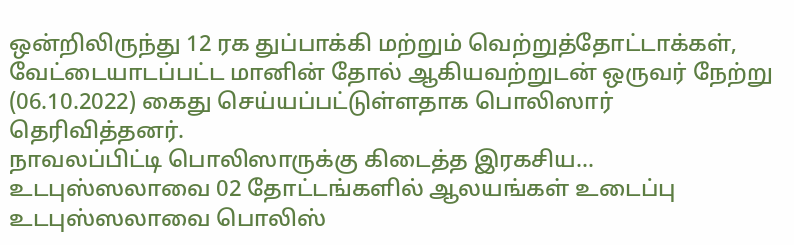ஒன்றிலிருந்து 12 ரக துப்பாக்கி மற்றும் வெற்றுத்தோட்டாக்கள், வேட்டையாடப்பட்ட மானின் தோல் ஆகியவற்றுடன் ஒருவர் நேற்று (06.10.2022) கைது செய்யப்பட்டுள்ளதாக பொலிஸார் தெரிவித்தனர்.
நாவலப்பிட்டி பொலிஸாருக்கு கிடைத்த இரகசிய...
உடபுஸ்ஸலாவை 02 தோட்டங்களில் ஆலயங்கள் உடைப்பு
உடபுஸ்ஸலாவை பொலிஸ்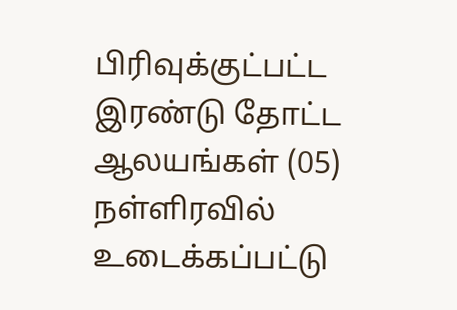பிரிவுக்குட்பட்ட இரண்டு தோட்ட ஆலயங்கள் (05) நள்ளிரவில் உடைக்கப்பட்டு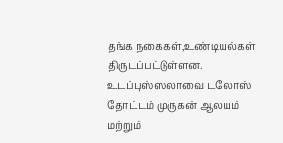தங்க நகைகள்,உண்டியல்கள் திருடப்பட்டுள்ளன.
உடப்புஸ்ஸலாவை டலோஸ் தோட்டம் முருகன் ஆலயம் மற்றும்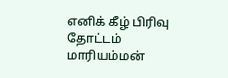எனிக் கீழ் பிரிவு தோட்டம் மாரியம்மன்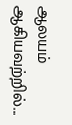ஆலயம் ஆகியவற்றில்...